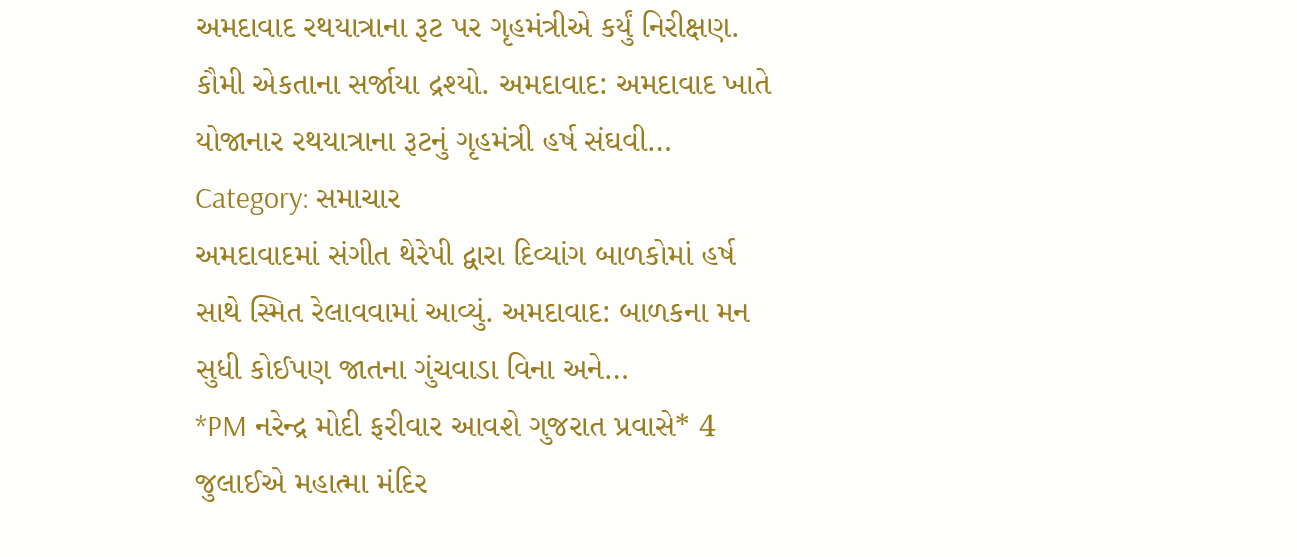અમદાવાદ રથયાત્રાના રૂટ પર ગૃહમંત્રીએ કર્યું નિરીક્ષણ. કૌમી એકતાના સર્જાયા દ્રશ્યો. અમદાવાદ: અમદાવાદ ખાતે યોજાનાર રથયાત્રાના રૂટનું ગૃહમંત્રી હર્ષ સંઘવી…
Category: સમાચાર
અમદાવાદમાં સંગીત થેરેપી દ્વારા દિવ્યાંગ બાળકોમાં હર્ષ સાથે સ્મિત રેલાવવામાં આવ્યું. અમદાવાદ: બાળકના મન સુધી કોઈપણ જાતના ગુંચવાડા વિના અને…
*PM નરેન્દ્ર મોદી ફરીવાર આવશે ગુજરાત પ્રવાસે* 4 જુલાઈએ મહાત્મા મંદિર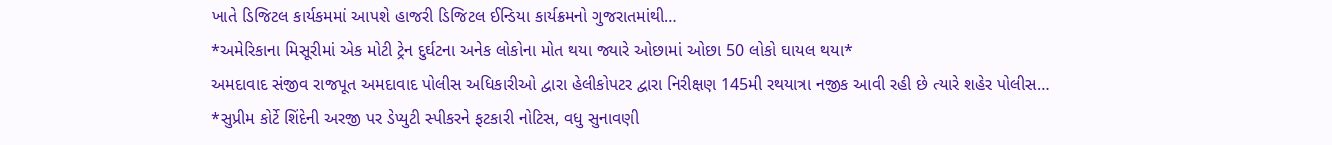ખાતે ડિજિટલ કાર્યકમમાં આપશે હાજરી ડિજિટલ ઈન્ડિયા કાર્યક્રમનો ગુજરાતમાંથી…
*અમેરિકાના મિસૂરીમાં એક મોટી ટ્રેન દુર્ઘટના અનેક લોકોના મોત થયા જ્યારે ઓછામાં ઓછા 50 લોકો ઘાયલ થયા*
અમદાવાદ સંજીવ રાજપૂત અમદાવાદ પોલીસ અધિકારીઓ દ્વારા હેલીકોપટર દ્વારા નિરીક્ષણ 145મી રથયાત્રા નજીક આવી રહી છે ત્યારે શહેર પોલીસ…
*સુપ્રીમ કોર્ટે શિંદેની અરજી પર ડેપ્યુટી સ્પીકરને ફટકારી નોટિસ, વધુ સુનાવણી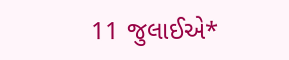11 જુલાઈએ*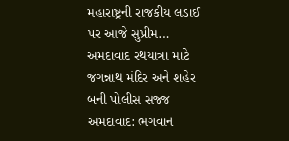મહારાષ્ટ્રની રાજકીય લડાઈ પર આજે સુપ્રીમ…
અમદાવાદ રથયાત્રા માટે જગન્નાથ મંદિર અને શહેર બની પોલીસ સજ્જ અમદાવાદ: ભગવાન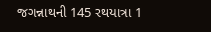જગન્નાથની 145 રથયાત્રા 1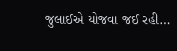જુલાઈએ યોજવા જઈ રહી…